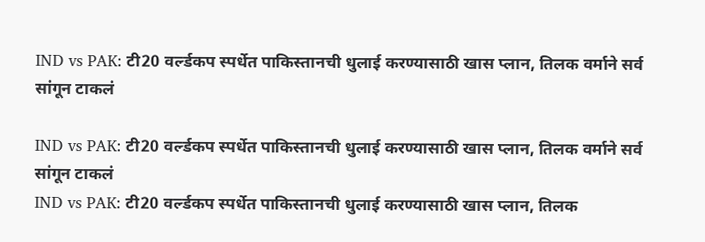IND vs PAK: टी20 वर्ल्डकप स्पर्धेत पाकिस्तानची धुलाई करण्यासाठी खास प्लान, तिलक वर्माने सर्व सांगून टाकलं

IND vs PAK: टी20 वर्ल्डकप स्पर्धेत पाकिस्तानची धुलाई करण्यासाठी खास प्लान, तिलक वर्माने सर्व सांगून टाकलं
IND vs PAK: टी20 वर्ल्डकप स्पर्धेत पाकिस्तानची धुलाई करण्यासाठी खास प्लान, तिलक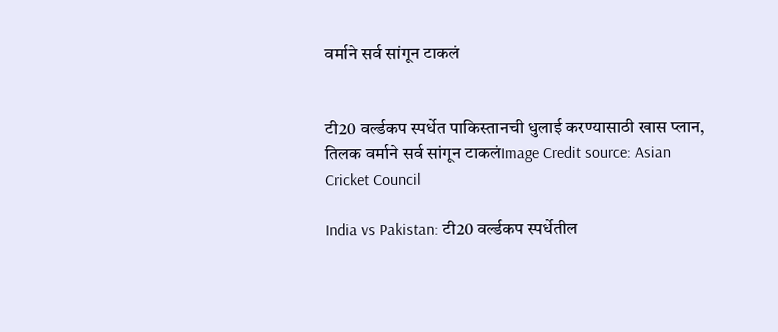वर्माने सर्व सांगून टाकलं


टी20 वर्ल्डकप स्पर्धेत पाकिस्तानची धुलाई करण्यासाठी खास प्लान, तिलक वर्माने सर्व सांगून टाकलंImage Credit source: Asian Cricket Council

India vs Pakistan: टी20 वर्ल्डकप स्पर्धेतील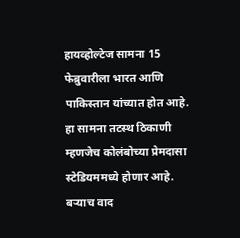हायव्होल्टेज सामना 15 फेब्रुवारीला भारत आणि पाकिस्तान यांच्यात होत आहे. हा सामना तटस्थ ठिकाणी म्हणजेच कोलंबोच्या प्रेमदासा स्टेडियममध्ये होणार आहे. बऱ्याच वाद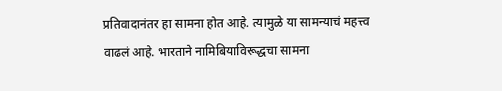प्रतिवादानंतर हा सामना होत आहे. त्यामुळे या सामन्याचं महत्त्व वाढलं आहे. भारताने नामिबियाविरूद्धचा सामना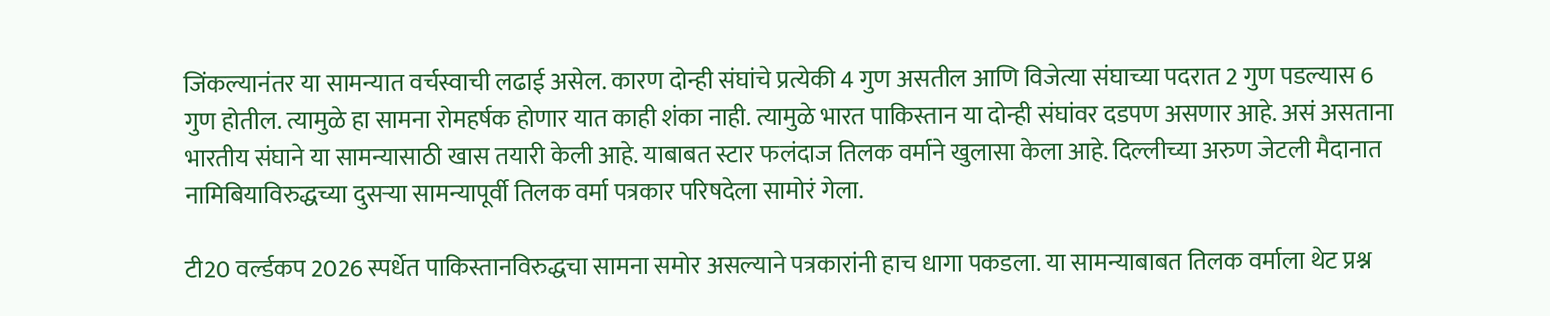जिंकल्यानंतर या सामन्यात वर्चस्वाची लढाई असेल. कारण दोन्ही संघांचे प्रत्येकी 4 गुण असतील आणि विजेत्या संघाच्या पदरात 2 गुण पडल्यास 6 गुण होतील. त्यामुळे हा सामना रोमहर्षक होणार यात काही शंका नाही. त्यामुळे भारत पाकिस्तान या दोन्ही संघांवर दडपण असणार आहे. असं असताना भारतीय संघाने या सामन्यासाठी खास तयारी केली आहे. याबाबत स्टार फलंदाज तिलक वर्माने खुलासा केला आहे. दिल्लीच्या अरुण जेटली मैदानात नामिबियाविरुद्धच्या दुसऱ्या सामन्यापूर्वी तिलक वर्मा पत्रकार परिषदेला सामोरं गेला.

टी20 वर्ल्डकप 2026 स्पर्धेत पाकिस्तानविरुद्धचा सामना समोर असल्याने पत्रकारांनी हाच धागा पकडला. या सामन्याबाबत तिलक वर्माला थेट प्रश्न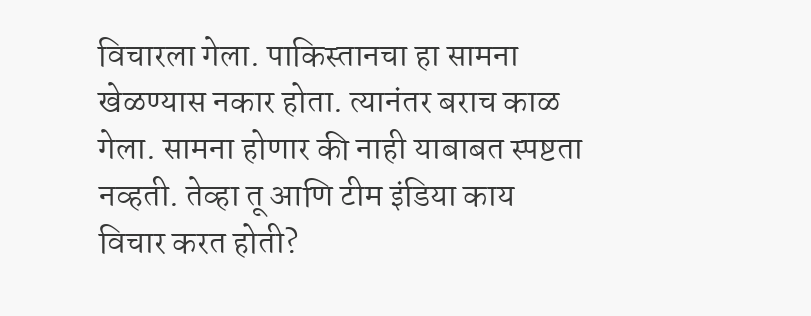विचारला गेला. पाकिस्तानचा हा सामना खेळण्यास नकार होता. त्यानंतर बराच काळ गेला. सामना होणार की नाही याबाबत स्पष्टता नव्हती. तेव्हा तू आणि टीम इंडिया काय विचार करत होती?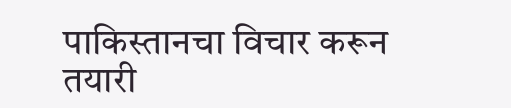पाकिस्तानचा विचार करून तयारी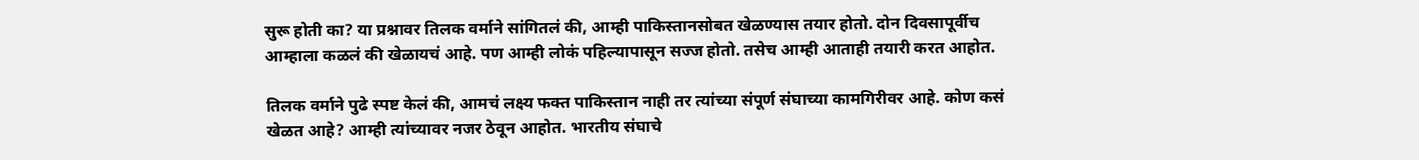सुरू होती का? या प्रश्नावर तिलक वर्माने सांगितलं की, आम्ही पाकिस्तानसोबत खेळण्यास तयार होतो. दोन दिवसापूर्वीच आम्हाला कळलं की खेळायचं आहे. पण आम्ही लोकं पहिल्यापासून सज्ज होतो. तसेच आम्ही आताही तयारी करत आहोत.

तिलक वर्माने पुढे स्पष्ट केलं की, आमचं लक्ष्य फक्त पाकिस्तान नाही तर त्यांच्या संपूर्ण संघाच्या कामगिरीवर आहे. कोण कसं खेळत आहे? आम्ही त्यांच्यावर नजर ठेवून आहोत. भारतीय संघाचे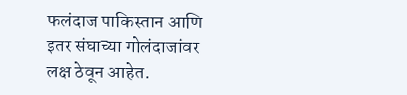फलंदाज पाकिस्तान आणि इतर संघाच्या गोलंदाजांवर लक्ष ठेवून आहेत.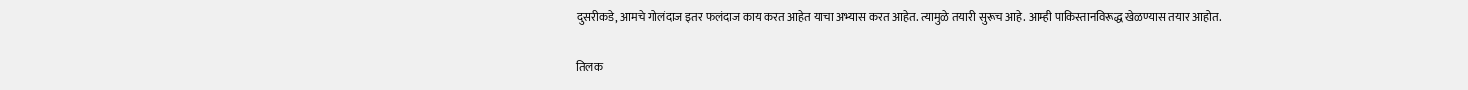दुसरीकडे, आमचे गोलंदाज इतर फलंदाज काय करत आहेत याचा अभ्यास करत आहेत. त्यामुळे तयारी सुरूच आहे. आम्ही पाकिस्तानविरूद्ध खेळण्यास तयार आहोत.

तिलक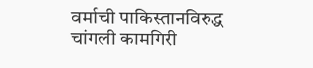वर्माची पाकिस्तानविरुद्ध चांगली कामगिरी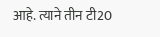आहे. त्याने तीन टी20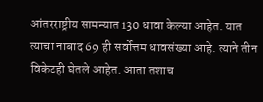आंतरराष्ट्रीय सामन्यात 130 धावा केल्या आहेत. यात त्याचा नाबाद 69 ही सर्वोत्तम धावसंख्या आहे. त्याने तीन विकेटही घेतले आहेत. आता तशाच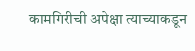कामगिरीची अपेक्षा त्याच्याकडून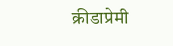क्रीडाप्रेमी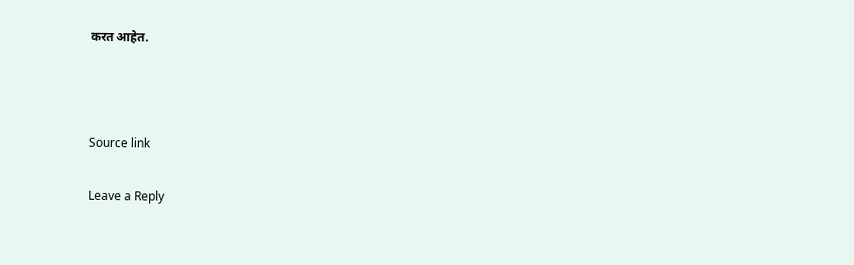करत आहेत.



Source link

Leave a Reply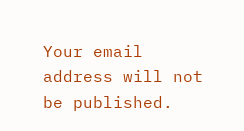Your email address will not be published.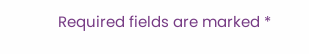Required fields are marked *